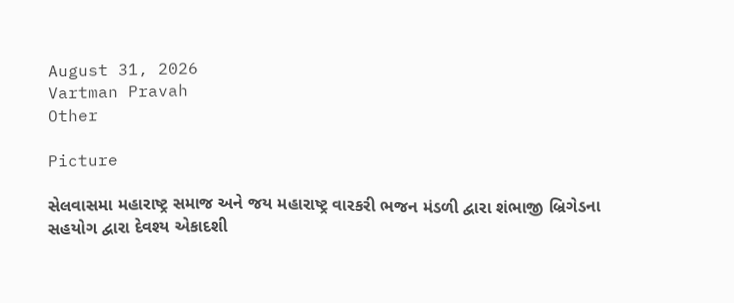August 31, 2026
Vartman Pravah
Other

Picture

સેલવાસમા મહારાષ્‍ટ્ર સમાજ અને જય મહારાષ્‍ટ્ર વારકરી ભજન મંડળી દ્વારા શંભાજી બ્રિગેડના સહયોગ દ્વારા દેવશ્‍ય એકાદશી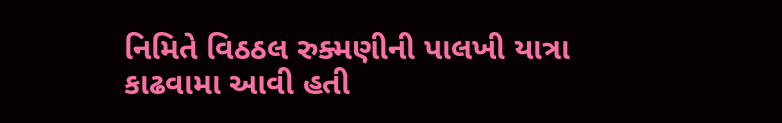નિમિતે વિઠઠલ રુક્‍મણીની પાલખી યાત્રા કાઢવામા આવી હતી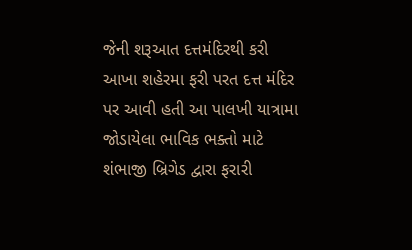જેની શરૂઆત દત્તમંદિરથી કરી આખા શહેરમા ફરી પરત દત્ત મંદિર પર આવી હતી આ પાલખી યાત્રામા જોડાયેલા ભાવિક ભક્‍તો માટે શંભાજી બ્રિગેડ દ્વારા ફરારી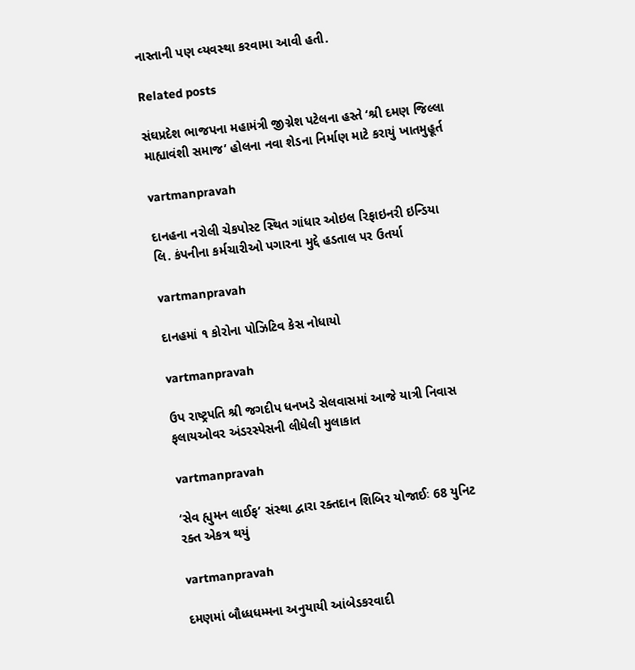નાસ્‍તાની પણ વ્‍યવસ્‍થા કરવામા આવી હતી.

Related posts

સંઘપ્રદેશ ભાજપના મહામંત્રી જીગ્નેશ પટેલના હસ્‍તે ‘શ્રી દમણ જિલ્લા માહ્યાવંશી સમાજ’ હોલના નવા શેડના નિર્માણ માટે કરાયું ખાતમુહૂર્ત

vartmanpravah

દાનહના નરોલી ચેકપોસ્‍ટ સ્‍થિત ગાંધાર ઓઇલ રિફાઇનરી ઇન્‍ડિયા લિ. કંપનીના કર્મચારીઓ પગારના મુદ્દે હડતાલ પર ઉતર્યા

vartmanpravah

દાનહમાં ૧ કોરોના પોઝિટિવ કેસ નોધાયો

vartmanpravah

ઉપ રાષ્‍ટ્રપતિ શ્રી જગદીપ ધનખડે સેલવાસમાં આજે યાત્રી નિવાસ ફલાયઓવર અંડરસ્‍પેસની લીધેલી મુલાકાત

vartmanpravah

‘સેવ હ્યુમન લાઈફ’ સંસ્‍થા દ્વારા રક્‍તદાન શિબિર યોજાઈઃ 68 યુનિટ રક્‍ત એકત્ર થયું

vartmanpravah

દમણમાં બૌધ્‍ધધમ્‍મના અનુયાયી આંબેડકરવાદી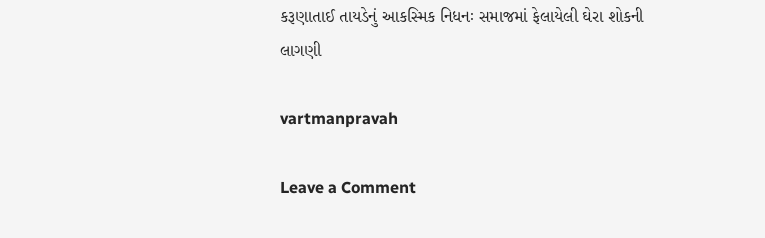કરૂણાતાઈ તાયડેનું આકસ્‍મિક નિધનઃ સમાજમાં ફેલાયેલી ઘેરા શોકની લાગણી

vartmanpravah

Leave a Comment